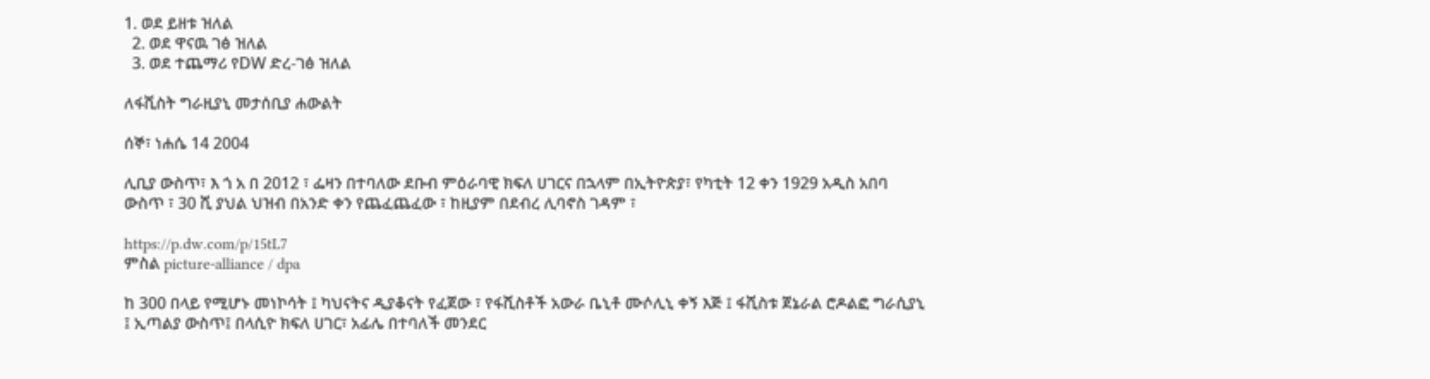1. ወደ ይዘቱ ዝለል
  2. ወደ ዋናዉ ገፅ ዝለል
  3. ወደ ተጨማሪ የDW ድረ-ገፅ ዝለል

ለፋሺስት ግራዚያኒ መታሰቢያ ሐውልት

ሰኞ፣ ነሐሴ 14 2004

ሊቢያ ውስጥ፣ እ ጎ አ በ 2012 ፣ ፌዛን በተባለው ደቡብ ምዕራባዊ ክፍለ ሀገርና በኋላም በኢትዮጵያ፣ የካቲት 12 ቀን 1929 አዲስ አበባ ውስጥ ፣ 30 ሺ ያህል ህዝብ በአንድ ቀን የጨፈጨፈው ፣ ከዚያም በደብረ ሊባኖስ ገዳም ፣

https://p.dw.com/p/15tL7
ምስል picture-alliance / dpa

ከ 300 በላይ የሚሆኑ መነኮሳት ፤ ካህናትና ዲያቆናት የፈጀው ፣ የፋሺስቶች አውራ ቤኒቶ ሙሶሊኒ ቀኝ እጅ ፤ ፋሺስቱ ጀኔራል ሮዶልፎ ግራሲያኒ ፤ ኢጣልያ ውስጥ፤ በላሲዮ ክፍለ ሀገር፣ አፊሌ በተባለች መንደር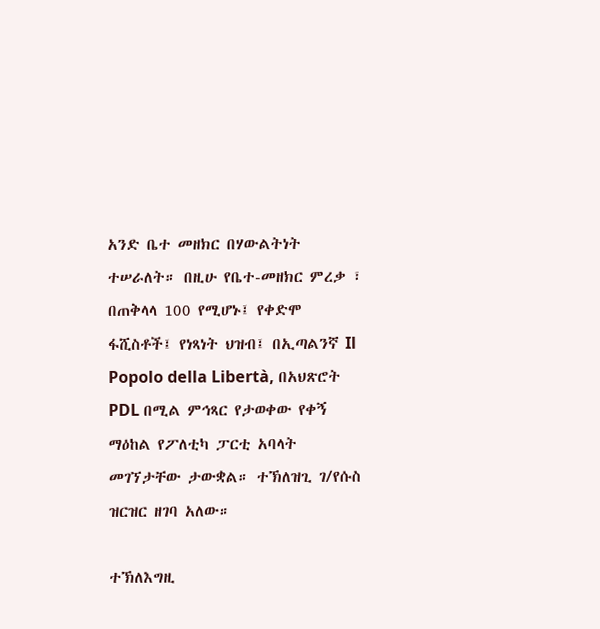አንድ ቤተ መዘክር በሃውልትነት ተሠራለት። በዚሁ የቤተ-መዘክር ምረቃ ፣ በጠቅላላ 100 የሚሆኑ፤ የቀድሞ ፋሺስቶች፤ የነጻነት ህዝብ፤ በኢጣልንኛ Il Popolo della Libertà, በአህጽሮት PDL በሚል ምኅጻር የታወቀው የቀኝ ማዕከል የፖለቲካ ፓርቲ አባላት መገኘታቸው ታውቋል። ተኽለዝጊ ገ/የሱስ ዝርዝር ዘገባ አለው።

ተኽለእግዚ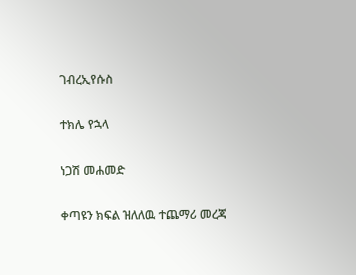ገብረኢየሱስ

ተክሌ የኋላ

ነጋሽ መሐመድ

ቀጣዩን ክፍል ዝለለዉ ተጨማሪ መረጃ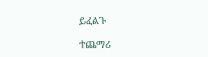ይፈልጉ

ተጨማሪ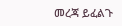መረጃ ይፈልጉ